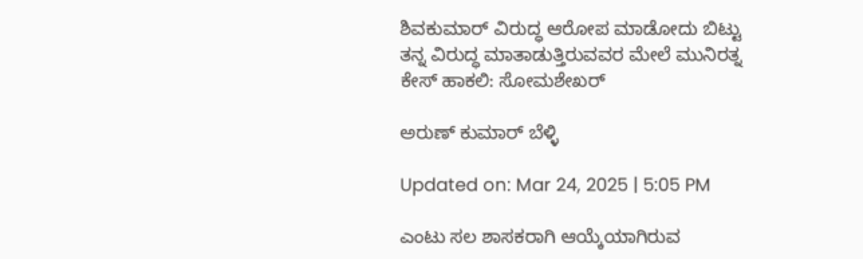ಶಿವಕುಮಾರ್ ವಿರುದ್ಧ ಆರೋಪ ಮಾಡೋದು ಬಿಟ್ಟು ತನ್ನ ವಿರುದ್ಧ ಮಾತಾಡುತ್ತಿರುವವರ ಮೇಲೆ ಮುನಿರತ್ನ ಕೇಸ್ ಹಾಕಲಿ: ಸೋಮಶೇಖರ್

ಅರುಣ್ ಕುಮಾರ್ ಬೆಳ್ಳಿ

Updated on: Mar 24, 2025 | 5:05 PM

ಎಂಟು ಸಲ ಶಾಸಕರಾಗಿ ಆಯ್ಕೆಯಾಗಿರುವ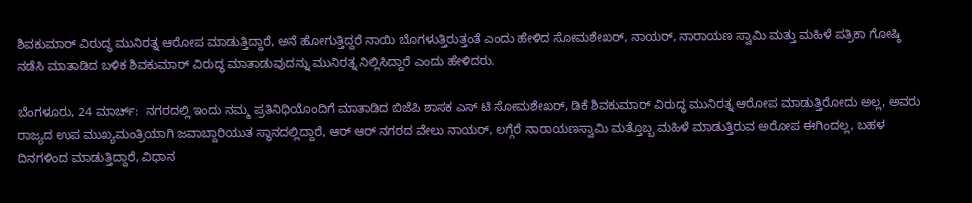ಶಿವಕುಮಾರ್ ವಿರುದ್ಧ ಮುನಿರತ್ನ ಆರೋಪ ಮಾಡುತ್ತಿದ್ದಾರೆ, ಅನೆ ಹೋಗುತ್ತಿದ್ದರೆ ನಾಯಿ ಬೊಗಳುತ್ತಿರುತ್ತಂತೆ ಎಂದು ಹೇಳಿದ ಸೋಮಶೇಖರ್, ನಾಯರ್, ನಾರಾಯಣ ಸ್ವಾಮಿ ಮತ್ತು ಮಹಿಳೆ ಪತ್ರಿಕಾ ಗೋಷ್ಠಿ ನಡೆಸಿ ಮಾತಾಡಿದ ಬಳಿಕ ಶಿವಕುಮಾರ್ ವಿರುದ್ಧ ಮಾತಾಡುವುದನ್ನು ಮುನಿರತ್ನ ನಿಲ್ಲಿಸಿದ್ದಾರೆ ಎಂದು ಹೇಳಿದರು.

ಬೆಂಗಳೂರು, 24 ಮಾರ್ಚ್:  ನಗರದಲ್ಲಿ ಇಂದು ನಮ್ಮ ಪ್ರತಿನಿಧಿಯೊಂದಿಗೆ ಮಾತಾಡಿದ ಬಿಜೆಪಿ ಶಾಸಕ ಎಸ್ ಟಿ ಸೋಮಶೇಖರ್, ಡಿಕೆ ಶಿವಕುಮಾರ್ ವಿರುದ್ಧ ಮುನಿರತ್ನ ಆರೋಪ ಮಾಡುತ್ತಿರೋದು ಅಲ್ಲ, ಅವರು ರಾಜ್ಯದ ಉಪ ಮುಖ್ಯಮಂತ್ರಿಯಾಗಿ ಜವಾಬ್ದಾರಿಯುತ ಸ್ಥಾನದಲ್ಲಿದ್ದಾರೆ, ಆರ್ ಆರ್ ನಗರದ ವೇಲು ನಾಯರ್, ಲಗ್ಗೆರೆ ನಾರಾಯಣಸ್ವಾಮಿ ಮತ್ತೊಬ್ಬ ಮಹಿಳೆ ಮಾಡುತ್ತಿರುವ ಅರೋಪ ಈಗಿಂದಲ್ಲ, ಬಹಳ ದಿನಗಳಿಂದ ಮಾಡುತ್ತಿದ್ದಾರೆ, ವಿಧಾನ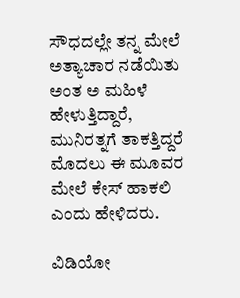ಸೌಧದಲ್ಲೇ ತನ್ನ ಮೇಲೆ ಅತ್ಯಾಚಾರ ನಡೆಯಿತು ಅಂತ ಅ ಮಹಿಳೆ ಹೇಳುತ್ತಿದ್ದಾರೆ, ಮುನಿರತ್ನಗೆ ತಾಕತ್ತಿದ್ದರೆ ಮೊದಲು ಈ ಮೂವರ ಮೇಲೆ ಕೇಸ್ ಹಾಕಲಿ ಎಂದು ಹೇಳಿದರು.

ವಿಡಿಯೋ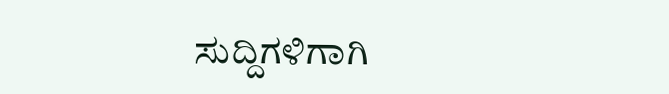ಸುದ್ದಿಗಳಿಗಾಗಿ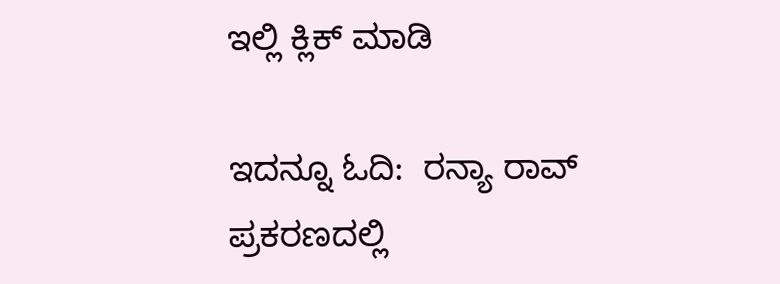ಇಲ್ಲಿ ಕ್ಲಿಕ್ ಮಾಡಿ

ಇದನ್ನೂ ಓದಿ:  ರನ್ಯಾ ರಾವ್ ಪ್ರಕರಣದಲ್ಲಿ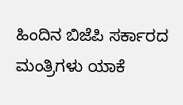ಹಿಂದಿನ ಬಿಜೆಪಿ ಸರ್ಕಾರದ ಮಂತ್ರಿಗಳು ಯಾಕೆ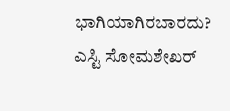ಭಾಗಿಯಾಗಿರಬಾರದು? ಎಸ್ಟಿ ಸೋಮಶೇಖರ್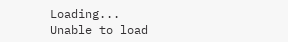Loading...
Unable to load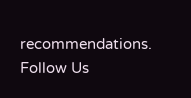recommendations.
Follow Us